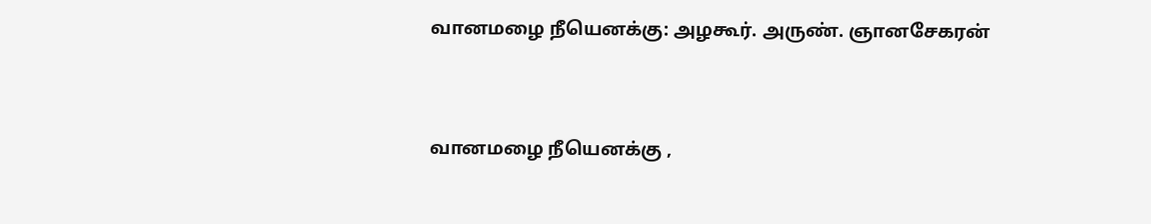வானமழை நீயெனக்கு: அழகூர். அருண். ஞானசேகரன்


வானமழை நீயெனக்கு ,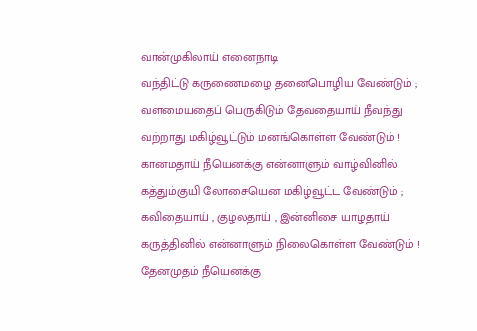வான்முகிலாய் எனைநாடி
வந்திட்டு கருணைமழை தனைபொழிய வேண்டும் ;
வளமையதைப் பெருகிடும் தேவதையாய் நீவந்து
வற்றாது மகிழ்வூட்டும் மனங்கொள்ள வேண்டும் !
கானமதாய் நீயெனக்கு என்னாளும் வாழ்வினில்
கத்தும்குயி லோசையென மகிழ்வூட்ட வேண்டும் ;
கவிதையாய் , குழலதாய் , இன்னிசை யாழதாய்
கருத்தினில் என்னாளும் நிலைகொள்ள வேண்டும் !
தேனமுதம் நீயெனக்கு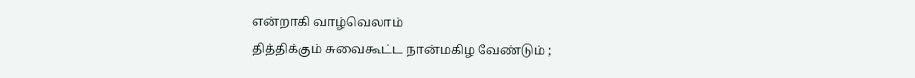என்றாகி வாழ்வெலாம்
தித்திக்கும் சுவைகூட்ட நான்மகிழ வேண்டும் ;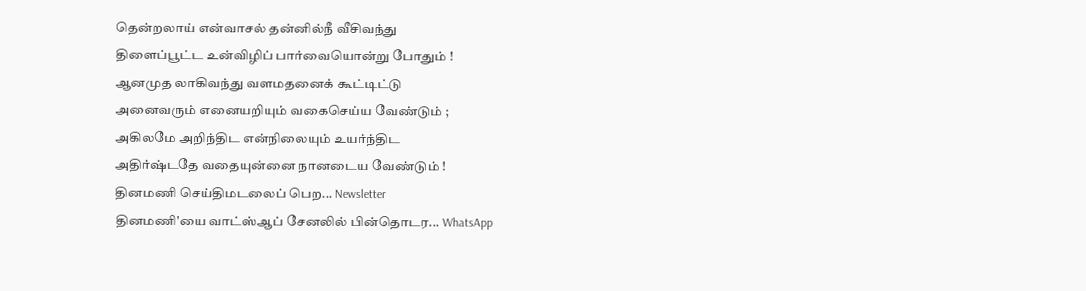தென்றலாய் என்வாசல் தன்னில்நீ வீசிவந்து
திளைப்பூட்ட உன்விழிப் பார்வையொன்று போதும் !
ஆனமுத லாகிவந்து வளமதனைக் கூட்டிட்டு
அனைவரும் எனையறியும் வகைசெய்ய வேண்டும் ;
அகிலமே அறிந்திட என்நிலையும் உயர்ந்திட
அதிர்ஷ்டதே வதையுன்னை நானடைய வேண்டும் !
தினமணி செய்திமடலைப் பெற... Newsletter
தினமணி'யை வாட்ஸ்ஆப் சேனலில் பின்தொடர... WhatsApp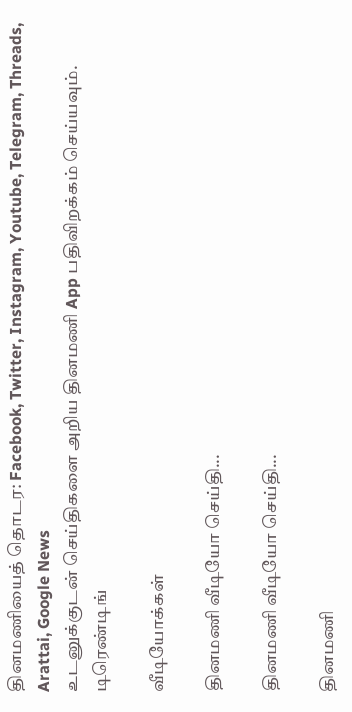தினமணியைத் தொடர: Facebook, Twitter, Instagram, Youtube, Telegram, Threads, Arattai, Google News
உடனுக்குடன் செய்திகளை அறிய தினமணி App பதிவிறக்கம் செய்யவும்.
டிரெண்டிங்

வீடியோக்கள்

தினமணி வீடியோ செய்தி...

தினமணி வீடியோ செய்தி...

தினமணி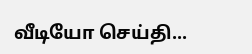வீடியோ செய்தி...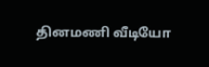தினமணி வீடியோ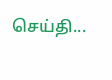செய்தி...